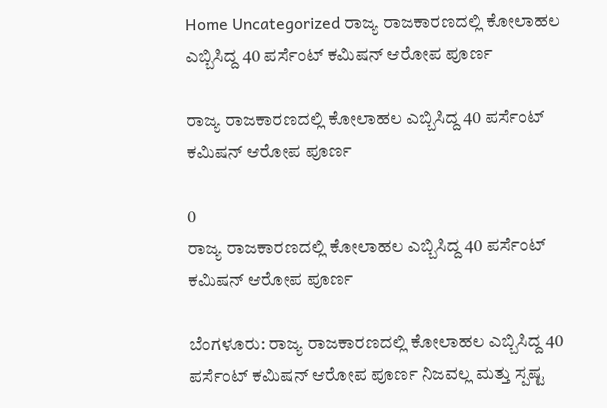Home Uncategorized ರಾಜ್ಯ ರಾಜಕಾರಣದಲ್ಲಿ ಕೋಲಾಹಲ ಎಬ್ಬಿಸಿದ್ದ 40 ಪರ್ಸೆಂಟ್ ಕಮಿಷನ್ ಆರೋಪ ಪೂರ್ಣ

ರಾಜ್ಯ ರಾಜಕಾರಣದಲ್ಲಿ ಕೋಲಾಹಲ ಎಬ್ಬಿಸಿದ್ದ 40 ಪರ್ಸೆಂಟ್ ಕಮಿಷನ್ ಆರೋಪ ಪೂರ್ಣ

0
ರಾಜ್ಯ ರಾಜಕಾರಣದಲ್ಲಿ ಕೋಲಾಹಲ ಎಬ್ಬಿಸಿದ್ದ 40 ಪರ್ಸೆಂಟ್ ಕಮಿಷನ್ ಆರೋಪ ಪೂರ್ಣ

ಬೆಂಗಳೂರು: ರಾಜ್ಯ ರಾಜಕಾರಣದಲ್ಲಿ ಕೋಲಾಹಲ ಎಬ್ಬಿಸಿದ್ದ 40 ಪರ್ಸೆಂಟ್ ಕಮಿಷನ್ ಆರೋಪ ಪೂರ್ಣ ನಿಜವಲ್ಲ ಮತ್ತು ಸ್ಪಷ್ಟ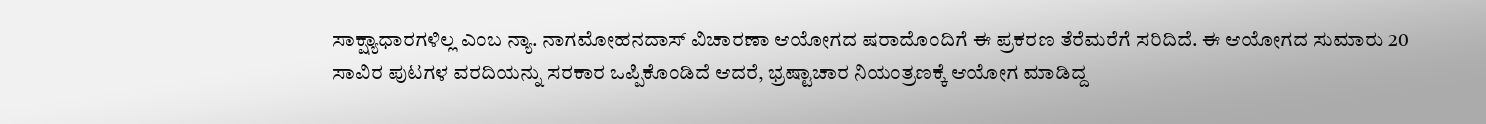ಸಾಕ್ಷ್ಯಾಧಾರಗಳಿಲ್ಲ ಎಂಬ ನ್ಯಾ. ನಾಗಮೋಹನದಾಸ್ ವಿಚಾರಣಾ ಆಯೋಗದ ಷರಾದೊಂದಿಗೆ ಈ ಪ್ರಕರಣ ತೆರೆಮರೆಗೆ ಸರಿದಿದೆ. ಈ ಆಯೋಗದ ಸುಮಾರು 20 ಸಾವಿರ ಪುಟಗಳ ವರದಿಯನ್ನು ಸರಕಾರ ಒಪ್ಪಿಕೊಂಡಿದೆ ಆದರೆ, ಭ್ರಷ್ಟಾಚಾರ ನಿಯಂತ್ರಣಕ್ಕೆ ಆಯೋಗ ಮಾಡಿದ್ದ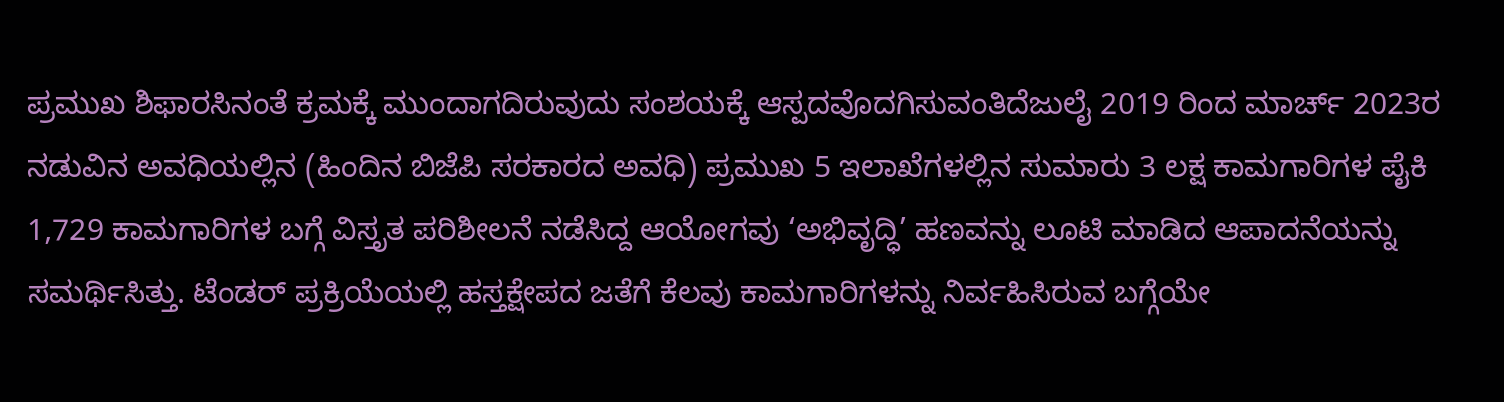ಪ್ರಮುಖ ಶಿಫಾರಸಿನಂತೆ ಕ್ರಮಕ್ಕೆ ಮುಂದಾಗದಿರುವುದು ಸಂಶಯಕ್ಕೆ ಆಸ್ಪದವೊದಗಿಸುವಂತಿದೆಜುಲೈ 2019 ರಿಂದ ಮಾರ್ಚ್ 2023ರ ನಡುವಿನ ಅವಧಿಯಲ್ಲಿನ (ಹಿಂದಿನ ಬಿಜೆಪಿ ಸರಕಾರದ ಅವಧಿ) ಪ್ರಮುಖ 5 ಇಲಾಖೆಗಳಲ್ಲಿನ ಸುಮಾರು 3 ಲಕ್ಷ ಕಾಮಗಾರಿಗಳ ಪೈಕಿ 1,729 ಕಾಮಗಾರಿಗಳ ಬಗ್ಗೆ ವಿಸ್ತೃತ ಪರಿಶೀಲನೆ ನಡೆಸಿದ್ದ ಆಯೋಗವು ‘ಅಭಿವೃದ್ಧಿ’ ಹಣವನ್ನು ಲೂಟಿ ಮಾಡಿದ ಆಪಾದನೆಯನ್ನು ಸಮರ್ಥಿಸಿತ್ತು. ಟೆಂಡರ್ ಪ್ರಕ್ರಿಯೆಯಲ್ಲಿ ಹಸ್ತಕ್ಷೇಪದ ಜತೆಗೆ ಕೆಲವು ಕಾಮಗಾರಿಗಳನ್ನು ನಿರ್ವಹಿಸಿರುವ ಬಗ್ಗೆಯೇ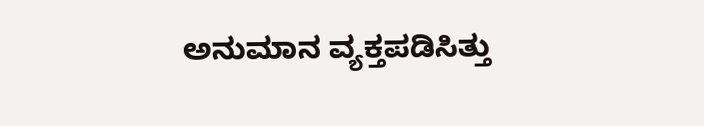ಅನುಮಾನ ವ್ಯಕ್ತಪಡಿಸಿತ್ತು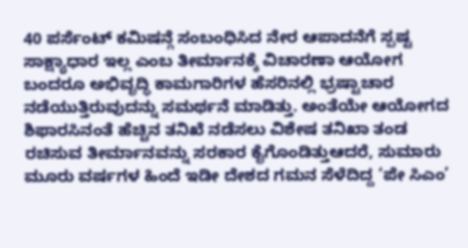40 ಪರ್ಸೆಂಟ್ ಕಮಿಷನ್ಗೆ ಸಂಬಂಧಿಸಿದ ನೇರ ಆಪಾದನೆಗೆ ಸ್ಪಷ್ಟ ಸಾಕ್ಷ್ಯಾಧಾರ ಇಲ್ಲ ಎಂಬ ತೀರ್ಮಾನಕ್ಕೆ ವಿಚಾರಣಾ ಆಯೋಗ ಬಂದರೂ ಅಭಿವೃದ್ಧಿ ಕಾಮಗಾರಿಗಳ ಹೆಸರಿನಲ್ಲಿ ಭ್ರಷ್ಟಾಚಾರ ನಡೆಯುತ್ತಿರುವುದನ್ನು ಸಮರ್ಥನೆ ಮಾಡಿತ್ತು. ಅಂತೆಯೇ ಆಯೋಗದ ಶಿಫಾರಸಿನಂತೆ ಹೆಚ್ಚಿನ ತನಿಖೆ ನಡೆಸಲು ವಿಶೇಷ ತನಿಖಾ ತಂಡ ರಚಿಸುವ ತೀರ್ಮಾನವನ್ನು ಸರಕಾರ ಕೈಗೊಂಡಿತ್ತುಆದರೆ, ಸುಮಾರು ಮೂರು ವರ್ಷಗಳ ಹಿಂದೆ ಇಡೀ ದೇಶದ ಗಮನ ಸೆಳೆದಿದ್ದ ‘ಪೇ ಸಿಎಂ’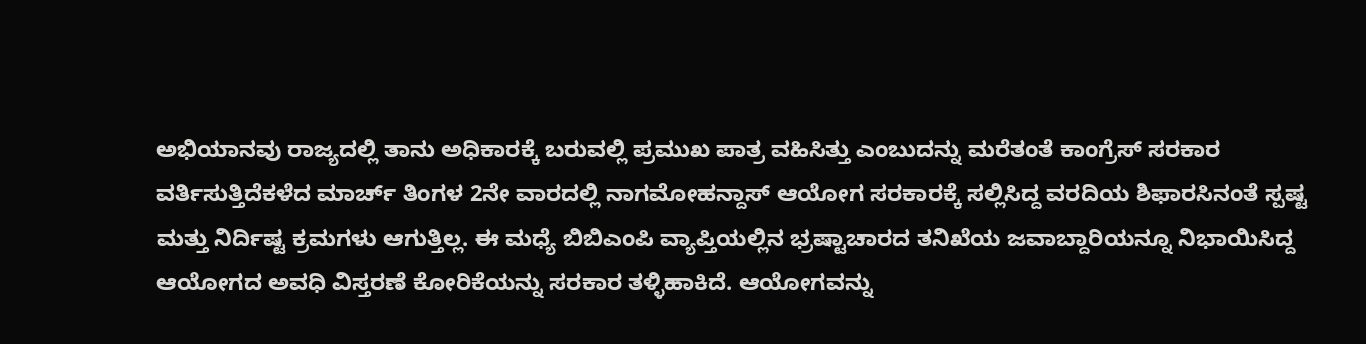ಅಭಿಯಾನವು ರಾಜ್ಯದಲ್ಲಿ ತಾನು ಅಧಿಕಾರಕ್ಕೆ ಬರುವಲ್ಲಿ ಪ್ರಮುಖ ಪಾತ್ರ ವಹಿಸಿತ್ತು ಎಂಬುದನ್ನು ಮರೆತಂತೆ ಕಾಂಗ್ರೆಸ್ ಸರಕಾರ ವರ್ತಿಸುತ್ತಿದೆಕಳೆದ ಮಾರ್ಚ್ ತಿಂಗಳ 2ನೇ ವಾರದಲ್ಲಿ ನಾಗಮೋಹನ್ದಾಸ್ ಆಯೋಗ ಸರಕಾರಕ್ಕೆ ಸಲ್ಲಿಸಿದ್ದ ವರದಿಯ ಶಿಫಾರಸಿನಂತೆ ಸ್ಪಷ್ಟ ಮತ್ತು ನಿರ್ದಿಷ್ಟ ಕ್ರಮಗಳು ಆಗುತ್ತಿಲ್ಲ. ಈ ಮಧ್ಯೆ ಬಿಬಿಎಂಪಿ ವ್ಯಾಪ್ತಿಯಲ್ಲಿನ ಭ್ರಷ್ಟಾಚಾರದ ತನಿಖೆಯ ಜವಾಬ್ದಾರಿಯನ್ನೂ ನಿಭಾಯಿಸಿದ್ದ ಆಯೋಗದ ಅವಧಿ ವಿಸ್ತರಣೆ ಕೋರಿಕೆಯನ್ನು ಸರಕಾರ ತಳ್ಳಿಹಾಕಿದೆ. ಆಯೋಗವನ್ನು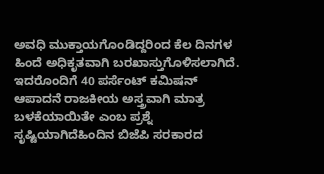ಅವಧಿ ಮುಕ್ತಾಯಗೊಂಡಿದ್ದರಿಂದ ಕೆಲ ದಿನಗಳ ಹಿಂದೆ ಅಧಿಕೃತವಾಗಿ ಬರಖಾಸ್ತುಗೊಳಿಸಲಾಗಿದೆ. ಇದರೊಂದಿಗೆ 40 ಪರ್ಸೆಂಟ್ ಕಮಿಷನ್ ಆಪಾದನೆ ರಾಜಕೀಯ ಅಸ್ತ್ರವಾಗಿ ಮಾತ್ರ ಬಳಕೆಯಾಯಿತೇ ಎಂಬ ಪ್ರಶ್ನೆ ಸೃಷ್ಟಿಯಾಗಿದೆಹಿಂದಿನ ಬಿಜೆಪಿ ಸರಕಾರದ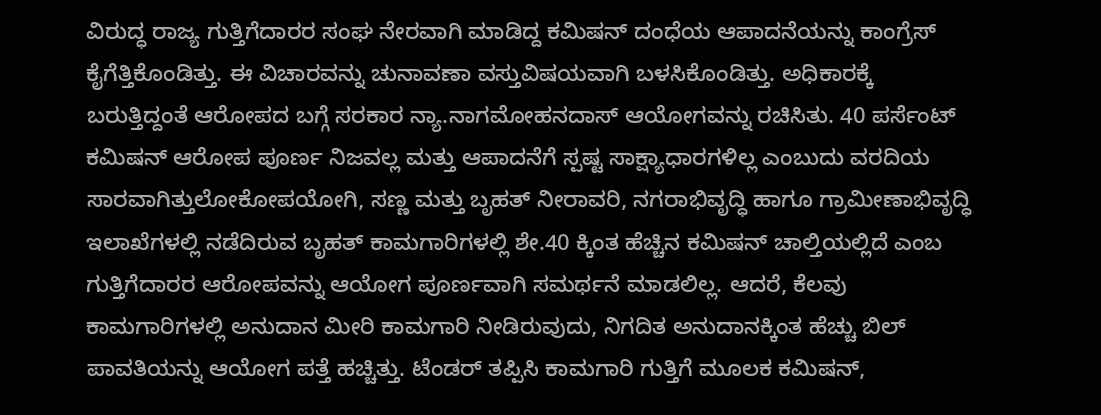ವಿರುದ್ಧ ರಾಜ್ಯ ಗುತ್ತಿಗೆದಾರರ ಸಂಘ ನೇರವಾಗಿ ಮಾಡಿದ್ದ ಕಮಿಷನ್ ದಂಧೆಯ ಆಪಾದನೆಯನ್ನು ಕಾಂಗ್ರೆಸ್ ಕೈಗೆತ್ತಿಕೊಂಡಿತ್ತು. ಈ ವಿಚಾರವನ್ನು ಚುನಾವಣಾ ವಸ್ತುವಿಷಯವಾಗಿ ಬಳಸಿಕೊಂಡಿತ್ತು. ಅಧಿಕಾರಕ್ಕೆ ಬರುತ್ತಿದ್ದಂತೆ ಆರೋಪದ ಬಗ್ಗೆ ಸರಕಾರ ನ್ಯಾ.ನಾಗಮೋಹನದಾಸ್ ಆಯೋಗವನ್ನು ರಚಿಸಿತು. 40 ಪರ್ಸೆಂಟ್ ಕಮಿಷನ್ ಆರೋಪ ಪೂರ್ಣ ನಿಜವಲ್ಲ ಮತ್ತು ಆಪಾದನೆಗೆ ಸ್ಪಷ್ಟ ಸಾಕ್ಷ್ಯಾಧಾರಗಳಿಲ್ಲ ಎಂಬುದು ವರದಿಯ ಸಾರವಾಗಿತ್ತುಲೋಕೋಪಯೋಗಿ, ಸಣ್ಣ ಮತ್ತು ಬೃಹತ್ ನೀರಾವರಿ, ನಗರಾಭಿವೃದ್ಧಿ ಹಾಗೂ ಗ್ರಾಮೀಣಾಭಿವೃದ್ಧಿ ಇಲಾಖೆಗಳಲ್ಲಿ ನಡೆದಿರುವ ಬೃಹತ್ ಕಾಮಗಾರಿಗಳಲ್ಲಿ ಶೇ.40 ಕ್ಕಿಂತ ಹೆಚ್ಚಿನ ಕಮಿಷನ್ ಚಾಲ್ತಿಯಲ್ಲಿದೆ ಎಂಬ ಗುತ್ತಿಗೆದಾರರ ಆರೋಪವನ್ನು ಆಯೋಗ ಪೂರ್ಣವಾಗಿ ಸಮರ್ಥನೆ ಮಾಡಲಿಲ್ಲ. ಆದರೆ, ಕೆಲವು ಕಾಮಗಾರಿಗಳಲ್ಲಿ ಅನುದಾನ ಮೀರಿ ಕಾಮಗಾರಿ ನೀಡಿರುವುದು, ನಿಗದಿತ ಅನುದಾನಕ್ಕಿಂತ ಹೆಚ್ಚು ಬಿಲ್ ಪಾವತಿಯನ್ನು ಆಯೋಗ ಪತ್ತೆ ಹಚ್ಚಿತ್ತು. ಟೆಂಡರ್ ತಪ್ಪಿಸಿ ಕಾಮಗಾರಿ ಗುತ್ತಿಗೆ ಮೂಲಕ ಕಮಿಷನ್,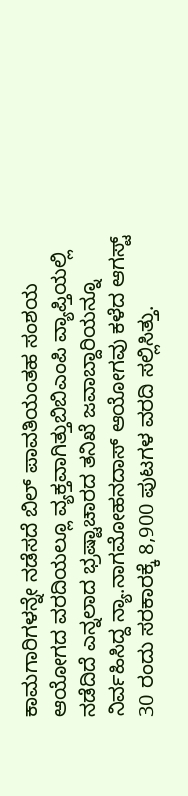ಕಾಮಗಾರಿಗಳನ್ನೇ ನಡೆಸದೆ ಬಿಲ್ ಪಾವತಿಯಂತಹ ಸಂಶಯ ಆಯೋಗದ ವರದಿಯಲ್ಲೂ ವ್ಯಕ್ತವಾಗಿತ್ತುಬಿಬಿಎಂಪಿ ವ್ಯಾಪ್ತಿಯಲ್ಲಿ ನಡೆದಿದೆ ಎನ್ನಲಾದ ಭ್ರಷ್ಟಾಚಾರದ ತನಿಖೆ ಜವಾಬ್ದಾರಿಯನ್ನೂ ನಿರ್ವಹಿಸಿದ್ದ ನ್ಯಾ.ನಾಗಮೋಹನದಾಸ್ ಆಯೋಗವು ಕಳೆದ ಆಗಸ್ಟ್ 30 ರಂದು ಸರಕಾರಕ್ಕೆ 8,900 ಪುಟಗಳ ವರದಿ ಸಲ್ಲಿಸಿತ್ತು.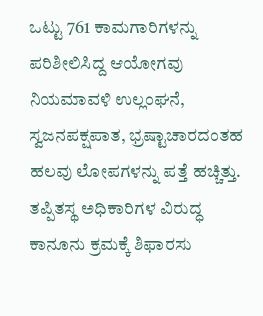ಒಟ್ಟು 761 ಕಾಮಗಾರಿಗಳನ್ನು ಪರಿಶೀಲಿಸಿದ್ದ ಆಯೋಗವು ನಿಯಮಾವಳಿ ಉಲ್ಲಂಘನೆ, ಸ್ವಜನಪಕ್ಷಪಾತ, ಭ್ರಷ್ಟಾಚಾರದಂತಹ ಹಲವು ಲೋಪಗಳನ್ನು ಪತ್ತೆ ಹಚ್ಚಿತ್ತು. ತಪ್ಪಿತಸ್ಥ ಅಧಿಕಾರಿಗಳ ವಿರುದ್ಧ ಕಾನೂನು ಕ್ರಮಕ್ಕೆ ಶಿಫಾರಸು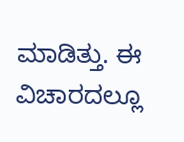ಮಾಡಿತ್ತು. ಈ ವಿಚಾರದಲ್ಲೂ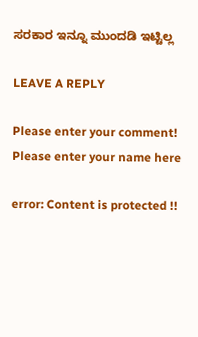ಸರಕಾರ ಇನ್ನೂ ಮುಂದಡಿ ಇಟ್ಟಿಲ್ಲ

LEAVE A REPLY

Please enter your comment!
Please enter your name here

error: Content is protected !!